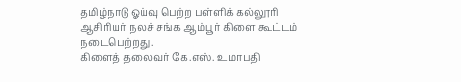தமிழ்நாடு ஓய்வு பெற்ற பள்ளிக் கல்லூரி ஆசிரியர் நலச் சங்க ஆம்பூர் கிளை கூட்டம் நடைபெற்றது.
கிளைத் தலைவர் கே.எஸ். உமாபதி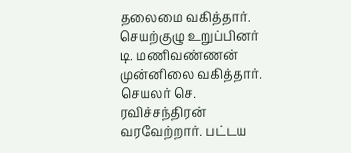தலைமை வகித்தார். செயற்குழு உறுப்பினர் டி. மணிவண்ணன் முன்னிலை வகித்தார். செயலர் செ. ரவிச்சந்திரன் வரவேற்றார். பட்டய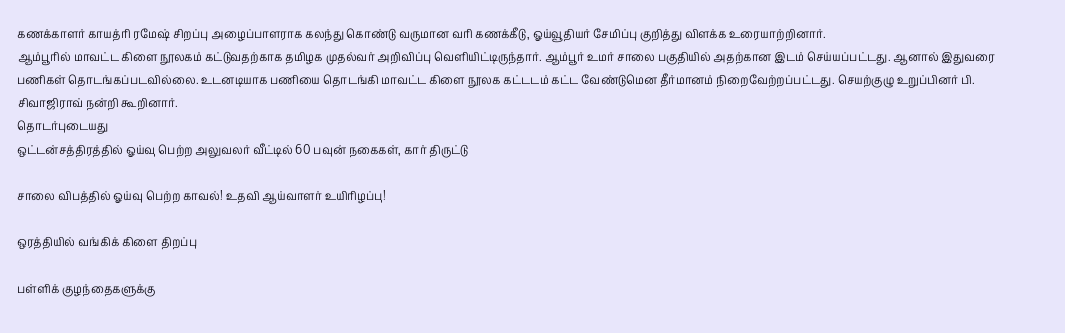கணக்காளர் காயத்ரி ரமேஷ் சிறப்பு அழைப்பாளராக கலந்து கொண்டு வருமான வரி கணக்கீடு, ஓய்வூதியர் சேமிப்பு குறித்து விளக்க உரையாற்றினார்.
ஆம்பூரில் மாவட்ட கிளை நூலகம் கட்டுவதற்காக தமிழக முதல்வர் அறிவிப்பு வெளியிட்டிருந்தார். ஆம்பூர் உமர் சாலை பகுதியில் அதற்கான இடம் செய்யப்பட்டது. ஆனால் இதுவரை பணிகள் தொடங்கப்படவில்லை. உடனடியாக பணியை தொடங்கி மாவட்ட கிளை நூலக கட்டடம் கட்ட வேண்டுமென தீர்மானம் நிறைவேற்றப்பட்டது. செயற்குழு உறுப்பினர் பி. சிவாஜிராவ் நன்றி கூறினார்.
தொடர்புடையது
ஒட்டன்சத்திரத்தில் ஓய்வு பெற்ற அலுவலர் வீட்டில் 60 பவுன் நகைகள், கார் திருட்டு

சாலை விபத்தில் ஓய்வு பெற்ற காவல்! உதவி ஆய்வாளர் உயிரிழப்பு!

ஒரத்தியில் வங்கிக் கிளை திறப்பு

பள்ளிக் குழந்தைகளுக்கு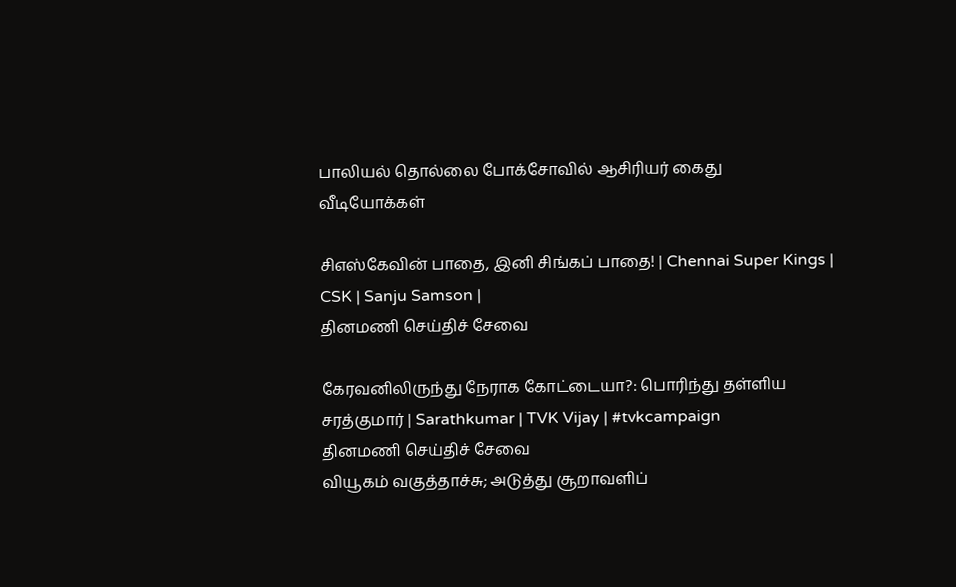பாலியல் தொல்லை போக்சோவில் ஆசிரியர் கைது
வீடியோக்கள்

சிஎஸ்கேவின் பாதை, இனி சிங்கப் பாதை! | Chennai Super Kings | CSK | Sanju Samson |
தினமணி செய்திச் சேவை

கேரவனிலிருந்து நேராக கோட்டையா?: பொரிந்து தள்ளிய சரத்குமார் | Sarathkumar | TVK Vijay | #tvkcampaign
தினமணி செய்திச் சேவை
வியூகம் வகுத்தாச்சு; அடுத்து சூறாவளிப்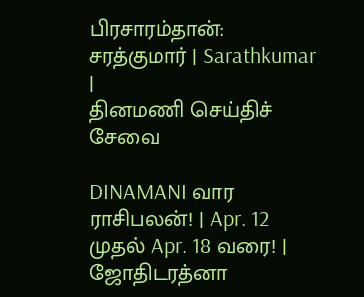பிரசாரம்தான்: சரத்குமார் | Sarathkumar |
தினமணி செய்திச் சேவை

DINAMANI வார ராசிபலன்! | Apr. 12 முதல் Apr. 18 வரை! | ஜோதிடரத்னா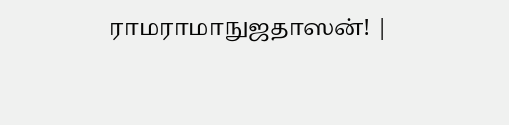ராமராமாநுஜதாஸன்! |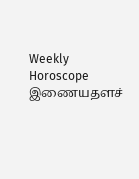Weekly Horoscope
இணையதளச்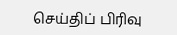செய்திப் பிரிவு